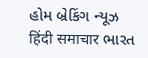હોમ બ્રેકિંગ ન્યૂઝ हिंदी समाचार ભારત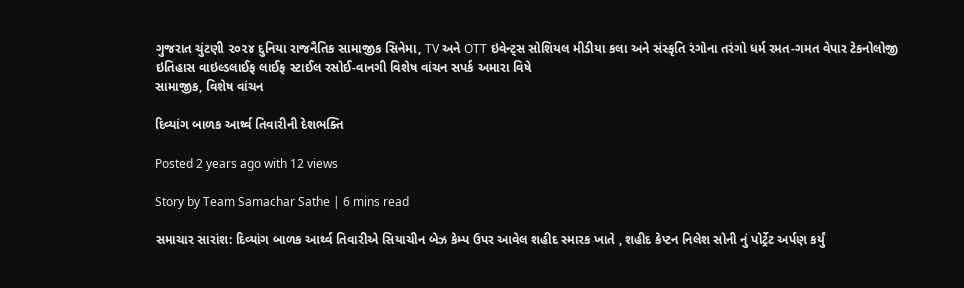ગુજરાત ચુંટણી ૨૦૨૪ દુનિયા રાજનૈતિક સામાજીક સિનેમા, TV અને OTT ઇવેન્ટ્સ સોશિયલ મીડીયા કલા અને સંસ્કૃતિ રંગોના તરંગો ધર્મ રમત-ગમત વેપાર ટેકનોલોજી ઇતિહાસ વાઇલ્ડલાઈફ લાઈફ સ્ટાઈલ રસોઈ-વાનગી વિશેષ વાંચન સપર્ક અમારા વિષે
સામાજીક, વિશેષ વાંચન

દિવ્યાંગ બાળક આર્થ્વ તિવારીની દેશભક્તિ

Posted 2 years ago with 12 views

Story by Team Samachar Sathe | 6 mins read

સમાચાર સારાંશ: દિવ્યાંગ બાળક આર્થ્વ તિવારીએ સિયાચીન બેઝ કેમ્પ ઉપર આવેલ શહીદ સ્મારક ખાતે , શહીદ કેપ્ટન નિલેશ સોની નું પોર્ટ્રેટ અર્પણ કર્યું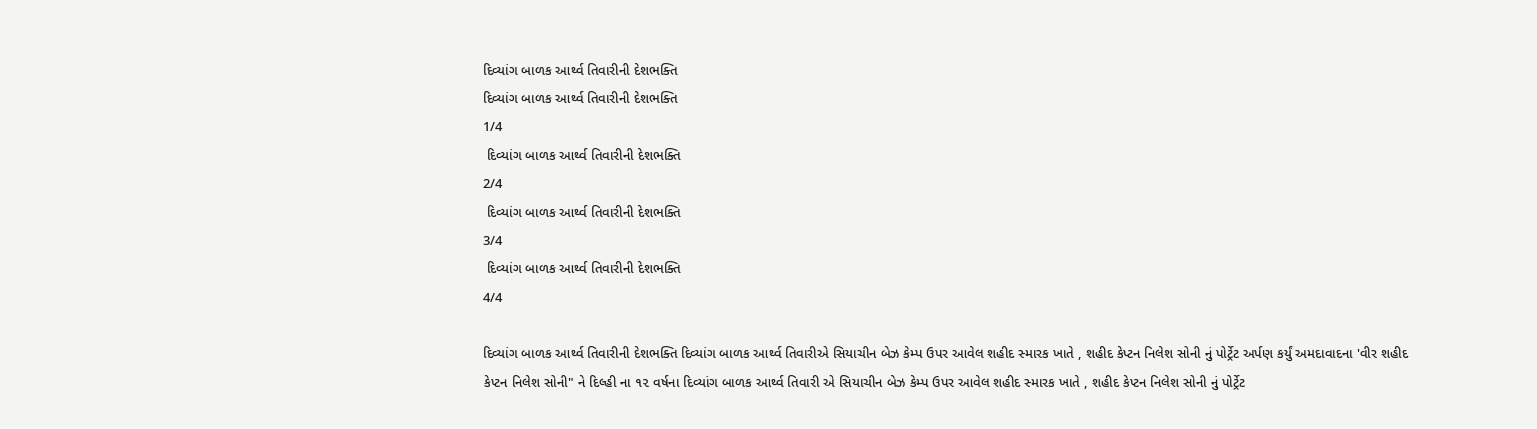દિવ્યાંગ બાળક આર્થ્વ તિવારીની દેશભક્તિ
દિવ્યાંગ બાળક આર્થ્વ તિવારીની દેશભક્તિ
1/4
 દિવ્યાંગ બાળક આર્થ્વ તિવારીની દેશભક્તિ
2/4
 દિવ્યાંગ બાળક આર્થ્વ તિવારીની દેશભક્તિ
3/4
 દિવ્યાંગ બાળક આર્થ્વ તિવારીની દેશભક્તિ
4/4

દિવ્યાંગ બાળક આર્થ્વ તિવારીની દેશભક્તિ દિવ્યાંગ બાળક આર્થ્વ તિવારીએ સિયાચીન બેઝ કેમ્પ ઉપર આવેલ શહીદ સ્મારક ખાતે , શહીદ કેપ્ટન નિલેશ સોની નું પોર્ટ્રેટ અર્પણ કર્યું અમદાવાદના 'વીર શહીદ કેપ્ટન નિલેશ સોની" ને દિલ્હી ના ૧૨ વર્ષના દિવ્યાંગ બાળક આર્થ્વ તિવારી એ સિયાચીન બેઝ કેમ્પ ઉપર આવેલ શહીદ સ્મારક ખાતે , શહીદ કેપ્ટન નિલેશ સોની નું પોર્ટ્રેટ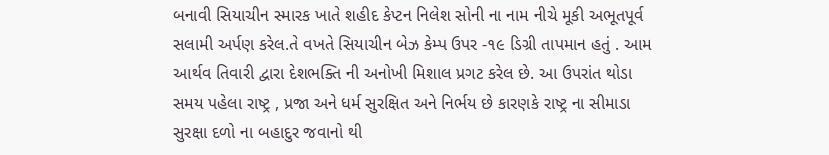બનાવી સિયાચીન સ્મારક ખાતે શહીદ કેપ્ટન નિલેશ સોની ના નામ નીચે મૂકી અભૂતપૂર્વ સલામી અર્પણ કરેલ.તે વખતે સિયાચીન બેઝ કેમ્પ ઉપર -૧૯ ડિગ્રી તાપમાન હતું . આમ આર્થવ તિવારી દ્વારા દેશભક્તિ ની અનોખી મિશાલ પ્રગટ કરેલ છે. આ ઉપરાંત થોડા સમય પહેલા રાષ્ટ્ર , પ્રજા અને ધર્મ સુરક્ષિત અને નિર્ભય છે કારણકે રાષ્ટ્ર ના સીમાડા સુરક્ષા દળો ના બહાદુર જવાનો થી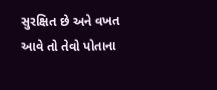સુરક્ષિત છે અને વખત આવે તો તેવો પોતાના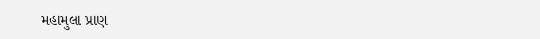મહામુલા પ્રાણ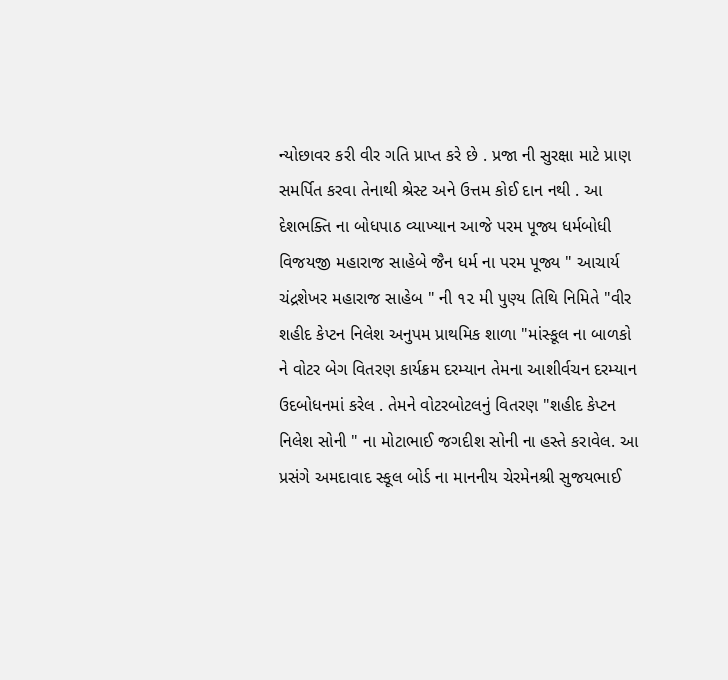ન્યોછાવર કરી વીર ગતિ પ્રાપ્ત કરે છે . પ્રજા ની સુરક્ષા માટે પ્રાણ સમર્પિત કરવા તેનાથી શ્રેસ્ટ અને ઉત્તમ કોઈ દાન નથી . આ દેશભક્તિ ના બોધપાઠ વ્યાખ્યાન આજે પરમ પૂજ્ય ધર્મબોધી વિજયજી મહારાજ સાહેબે જૈન ધર્મ ના પરમ પૂજ્ય " આચાર્ય ચંદ્રશેખર મહારાજ સાહેબ " ની ૧૨ મી પુણ્ય તિથિ નિમિતે "વીર શહીદ કેપ્ટન નિલેશ અનુપમ પ્રાથમિક શાળા "માંસ્કૂલ ના બાળકો ને વોટર બેગ વિતરણ કાર્યક્રમ દરમ્યાન તેમના આશીર્વચન દરમ્યાન ઉદબોધનમાં કરેલ . તેમને વોટરબોટલનું વિતરણ "શહીદ કેપ્ટન નિલેશ સોની " ના મોટાભાઈ જગદીશ સોની ના હસ્તે કરાવેલ. આ પ્રસંગે અમદાવાદ સ્કૂલ બોર્ડ ના માનનીય ચેરમેનશ્રી સુજયભાઈ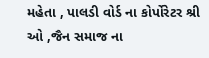મહેતા , પાલડી વોર્ડ ના કોર્પોરેટર શ્રી ઓ ,જૈન સમાજ ના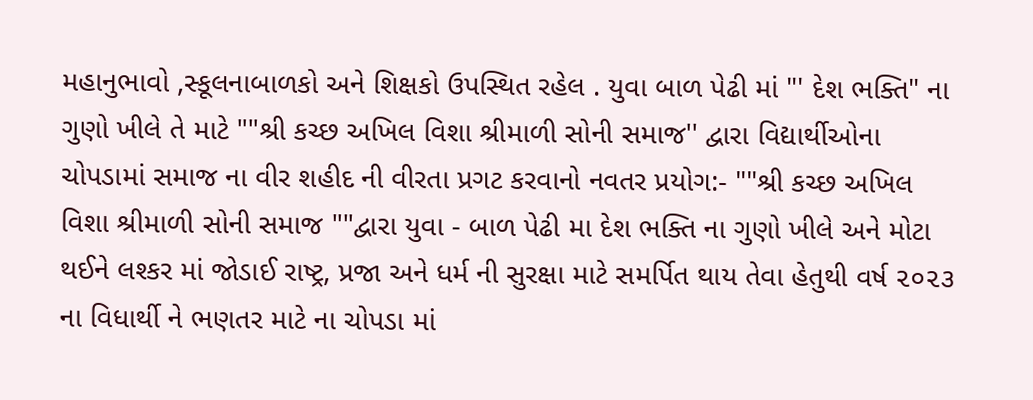મહાનુભાવો ,સ્કૂલનાબાળકો અને શિક્ષકો ઉપસ્થિત રહેલ . યુવા બાળ પેઢી માં "' દેશ ભક્તિ" ના ગુણો ખીલે તે માટે ""શ્રી કચ્છ અખિલ વિશા શ્રીમાળી સોની સમાજ'' દ્વારા વિદ્યાર્થીઓના ચોપડામાં સમાજ ના વીર શહીદ ની વીરતા પ્રગટ કરવાનો નવતર પ્રયોગ:- ""શ્રી કચ્છ અખિલ વિશા શ્રીમાળી સોની સમાજ ""દ્વારા યુવા - બાળ પેઢી મા દેશ ભક્તિ ના ગુણો ખીલે અને મોટા થઈને લશ્કર માં જોડાઈ રાષ્ટ્ર, પ્રજા અને ધર્મ ની સુરક્ષા માટે સમર્પિત થાય તેવા હેતુથી વર્ષ ૨૦૨૩ ના વિધાર્થી ને ભણતર માટે ના ચોપડા માં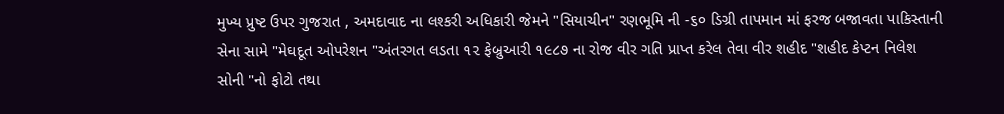મુખ્ય પ્રુષ્ટ ઉપર ગુજરાત , અમદાવાદ ના લશ્કરી અધિકારી જેમને "સિયાચીન" રણભૂમિ ની -૬૦ ડિગ્રી તાપમાન માં ફરજ બજાવતા પાકિસ્તાની સેના સામે "મેઘદૂત ઓપરેશન "અંતરગત લડતા ૧૨ ફેબ્રુઆરી ૧૯૮૭ ના રોજ વીર ગતિ પ્રાપ્ત કરેલ તેવા વીર શહીદ "શહીદ કેપ્ટન નિલેશ સોની "નો ફોટો તથા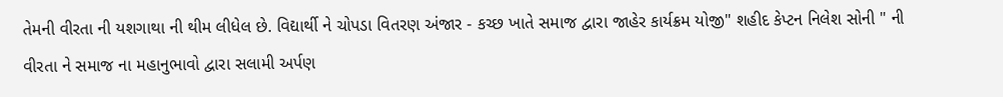તેમની વીરતા ની યશગાથા ની થીમ લીધેલ છે. વિદ્યાર્થી ને ચોપડા વિતરણ અંજાર - કચ્છ ખાતે સમાજ દ્વારા જાહેર કાર્યક્રમ યોજી" શહીદ કેપ્ટન નિલેશ સોની " ની વીરતા ને સમાજ ના મહાનુભાવો દ્વારા સલામી અર્પણ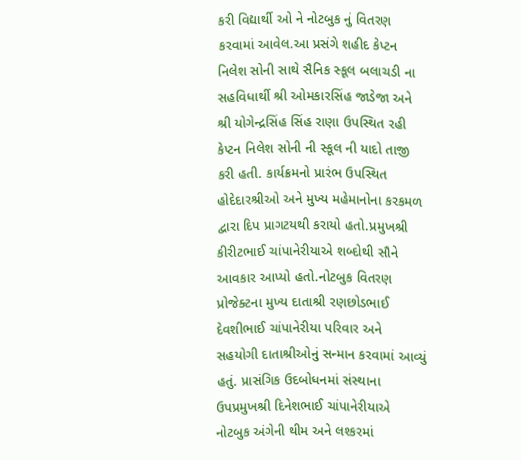કરી વિદ્યાર્થી ઓ ને નોટબુક નું વિતરણ કરવામાં આવેલ.આ પ્રસંગે શહીદ કેપ્ટન નિલેશ સોની સાથે સૈનિક સ્કૂલ બલાચડી ના સહવિધાર્થી શ્રી ઓમકારસિંહ જાડેજા અને શ્રી યોગેન્દ્રસિંહ સિંહ રાણા ઉપસ્થિત રહી કેપ્ટન નિલેશ સોની ની સ્કૂલ ની યાદો તાજી કરી હતી. કાર્યક્રમનો પ્રારંભ ઉપસ્થિત હોદેદારશ્રીઓ અને મુખ્ય મહેમાનોના કરકમળ દ્વારા દિપ પ્રાગટયથી કરાયો હતો.પ્રમુખશ્રી કીરીટભાઈ ચાંપાનેરીયાએ શબ્દોથી સૌને આવકાર આપ્યો હતો.નોટબુક વિતરણ પ્રોજેક્ટના મુખ્ય દાતાશ્રી રણછોડભાઈ દેવશીભાઈ ચાંપાનેરીયા પરિવાર અને સહયોગી દાતાશ્રીઓનું સન્માન કરવામાં આવ્યું હતું. પ્રાસંગિક ઉદબોધનમાં સંસ્થાના ઉપપ્રમુખશ્રી દિનેશભાઈ ચાંપાનેરીયાએ નોટબુક અંગેની થીમ અને લશ્કરમાં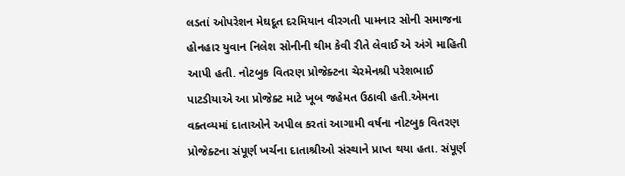લડતાં ઓપરેશન મેઘદૂત દરમિયાન વીરગતી પામનાર સોની સમાજના હોનહાર યુવાન નિલેશ સોનીની થીમ કેવી રીતે લેવાઈ એ અંગે માહિતી આપી હતી. નોટબુક વિતરણ પ્રોજેક્ટના ચેરમેનશ્રી પરેશભાઈ પાટડીયાએ આ પ્રોજેક્ટ માટે ખૂબ જહેમત ઉઠાવી હતી.એમના વક્તવ્યમાં દાતાઓને અપીલ કરતાં આગામી વર્ષના નોટબુક વિતરણ પ્રોજેક્ટના સંપૂર્ણ ખર્ચના દાતાશ્રીઓ સંસ્થાને પ્રાપ્ત થયા હતા. સંપૂર્ણ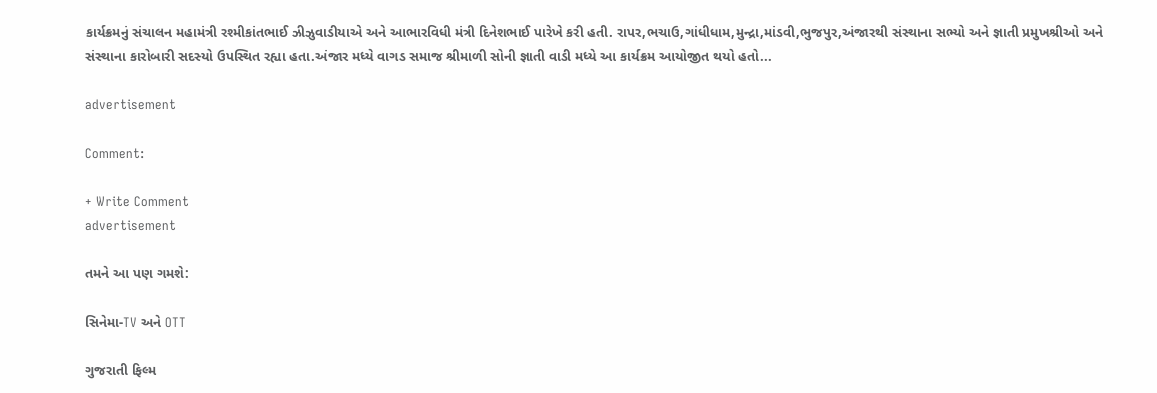કાર્યક્રમનું સંચાલન મહામંત્રી રશ્મીકાંતભાઈ ઝીઝુવાડીયાએ અને આભારવિધી મંત્રી દિનેશભાઈ પારેખે કરી હતી. રાપર,ભચાઉ,ગાંધીધામ,મુન્દ્રા,માંડવી,ભુજપુર,અંજારથી સંસ્થાના સભ્યો અને જ્ઞાતી પ્રમુખશ્રીઓ અને સંસ્થાના કારોબારી સદસ્યો ઉપસ્થિત રહ્યા હતા.અંજાર મધ્યે વાગડ સમાજ શ્રીમાળી સોની જ્ઞાતી વાડી મધ્યે આ કાર્યક્રમ આયોજીત થયો હતો...

advertisement

Comment:

+ Write Comment
advertisement

તમને આ પણ ગમશે:

સિનેમા-TV અને OTT

ગુજરાતી ફિલ્મ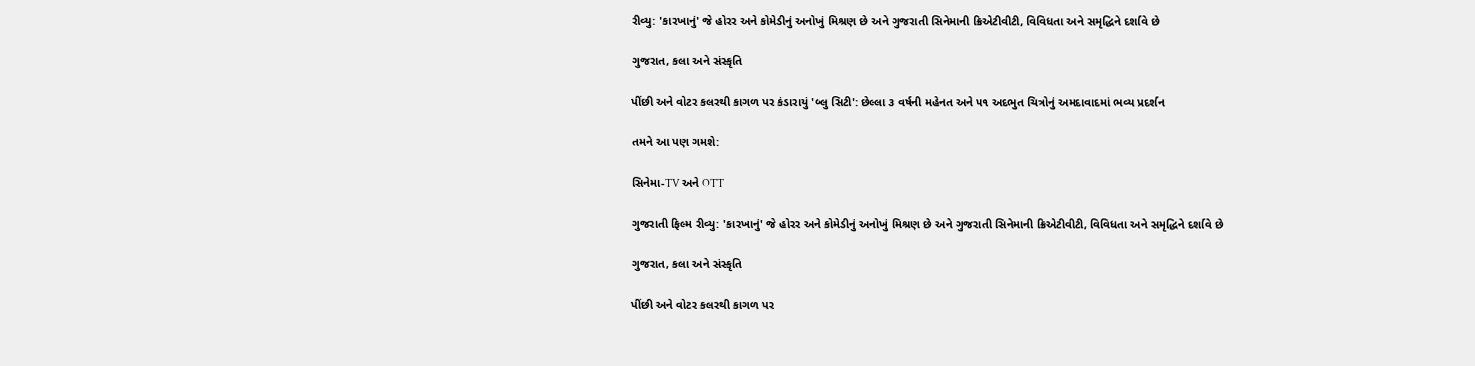રીવ્યુ: 'કારખાનું' જે હોરર અને કોમેડીનું અનોખું મિશ્રણ છે અને ગુજરાતી સિનેમાની ક્રિએટીવીટી, વિવિધતા અને સમૃદ્ધિને દર્શાવે છે

ગુજરાત, કલા અને સંસ્કૃતિ

પીંછી અને વોટર કલરથી કાગળ પર કંડારાયું 'બ્લુ સિટી': છેલ્લા ૩ વર્ષની મહેનત અને ૫૧ અદભુત ચિત્રોનું અમદાવાદમાં ભવ્ય પ્રદર્શન

તમને આ પણ ગમશે:

સિનેમા-TV અને OTT

ગુજરાતી ફિલ્મ રીવ્યુ: 'કારખાનું' જે હોરર અને કોમેડીનું અનોખું મિશ્રણ છે અને ગુજરાતી સિનેમાની ક્રિએટીવીટી, વિવિધતા અને સમૃદ્ધિને દર્શાવે છે

ગુજરાત, કલા અને સંસ્કૃતિ

પીંછી અને વોટર કલરથી કાગળ પર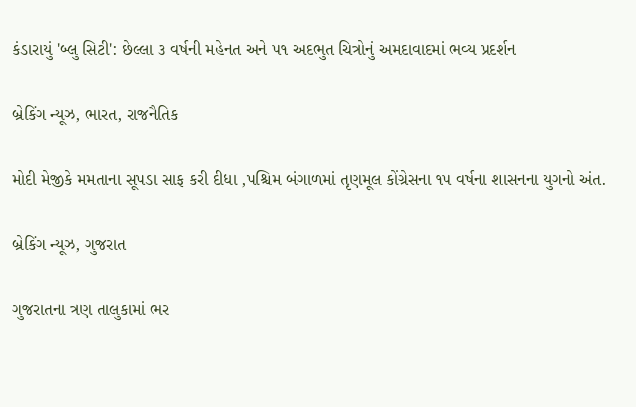કંડારાયું 'બ્લુ સિટી': છેલ્લા ૩ વર્ષની મહેનત અને ૫૧ અદભુત ચિત્રોનું અમદાવાદમાં ભવ્ય પ્રદર્શન

બ્રેકિંગ ન્યૂઝ, ભારત, રાજનૈતિક

મોદી મેજીકે મમતાના સૂપડા સાફ કરી દીધા ,પશ્ચિમ બંગાળમાં તૃણમૂલ કોંગ્રેસના ૧૫ વર્ષના શાસનના યુગનો અંત.

બ્રેકિંગ ન્યૂઝ, ગુજરાત

ગુજરાતના ત્રણ તાલુકામાં ભર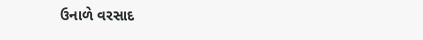ઉનાળે વરસાદ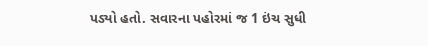પડ્યો હતો. સવારના પહોરમાં જ 1 ઇંચ સુધી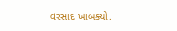વરસાદ ખાબક્યો.